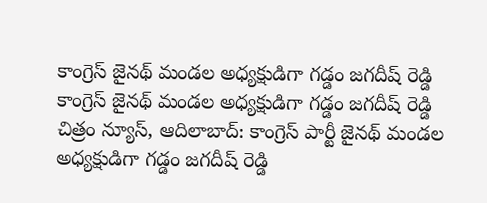కాంగ్రెస్ జైనథ్ మండల అధ్యక్షుడిగా గడ్డం జగదీష్ రెడ్డి
కాంగ్రెస్ జైనథ్ మండల అధ్యక్షుడిగా గడ్డం జగదీష్ రెడ్డి చిత్రం న్యూస్, ఆదిలాబాద్: కాంగ్రెస్ పార్టీ జైనథ్ మండల అధ్యక్షుడిగా గడ్డం జగదీష్ రెడ్డి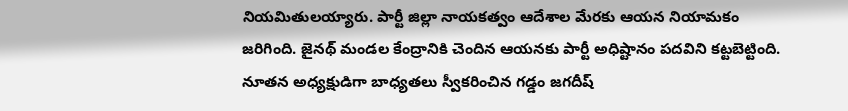నియమితులయ్యారు. పార్టీ జిల్లా నాయకత్వం ఆదేశాల మేరకు ఆయన నియామకం జరిగింది. జైనథ్ మండల కేంద్రానికి చెందిన ఆయనకు పార్టీ అధిష్టానం పదవిని కట్టబెట్టింది. నూతన అధ్యక్షుడిగా బాధ్యతలు స్వీకరించిన గడ్డం జగదీష్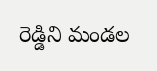రెడ్డిని మండల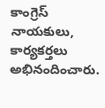కాంగ్రెస్ నాయకులు, కార్యకర్తలు అభినందించారు.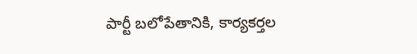పార్టీ బలోపేతానికి, కార్యకర్తల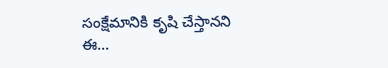సంక్షేమానికి కృషి చేస్తానని ఈ...